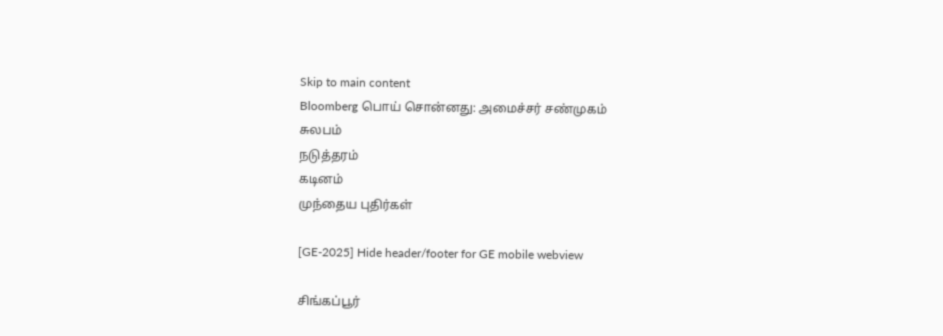Skip to main content
Bloomberg பொய் சொன்னது: அமைச்சர் சண்முகம்
சுலபம்
நடுத்தரம்
கடினம்
முந்தைய புதிர்கள்

[GE-2025] Hide header/footer for GE mobile webview

சிங்கப்பூர்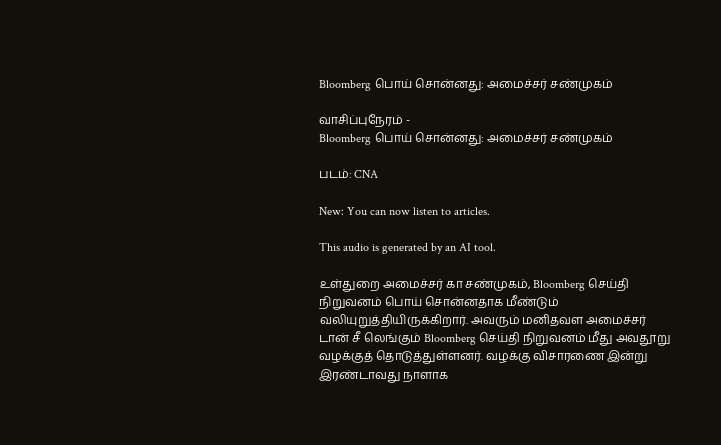Bloomberg பொய் சொன்னது: அமைச்சர் சண்முகம்

வாசிப்புநேரம் -
Bloomberg பொய் சொன்னது: அமைச்சர் சண்முகம்

படம்: CNA

New: You can now listen to articles.

This audio is generated by an AI tool.

உள்துறை அமைச்சர் கா சண்முகம், Bloomberg செய்தி நிறுவனம் பொய் சொன்னதாக மீண்டும் வலியுறுத்தியிருக்கிறார். அவரும் மனிதவள அமைச்சர் டான் சீ லெங்கும் Bloomberg செய்தி நிறுவனம் மீது அவதூறு வழக்குத் தொடுத்துள்ளனர். வழக்கு விசாரணை இன்று இரண்டாவது நாளாக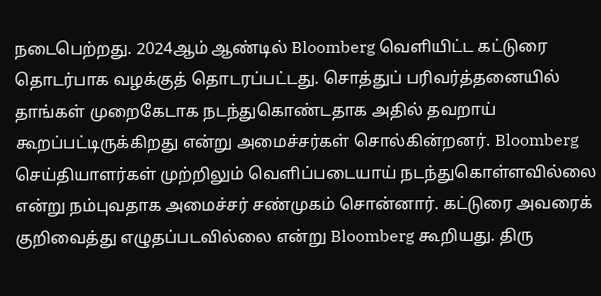நடைபெற்றது. 2024ஆம் ஆண்டில் Bloomberg வெளியிட்ட கட்டுரை தொடர்பாக வழக்குத் தொடரப்பட்டது. சொத்துப் பரிவர்த்தனையில் தாங்கள் முறைகேடாக நடந்துகொண்டதாக அதில் தவறாய் கூறப்பட்டிருக்கிறது என்று அமைச்சர்கள் சொல்கின்றனர். Bloomberg செய்தியாளர்கள் முற்றிலும் வெளிப்படையாய் நடந்துகொள்ளவில்லை என்று நம்புவதாக அமைச்சர் சண்முகம் சொன்னார். கட்டுரை அவரைக் குறிவைத்து எழுதப்படவில்லை என்று Bloomberg கூறியது. திரு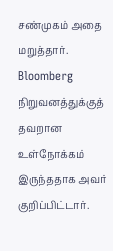சண்முகம் அதை மறுத்தார்.
Bloomberg நிறுவனத்துக்குத் தவறான உள்நோக்கம் இருந்ததாக அவர் குறிப்பிட்டார்.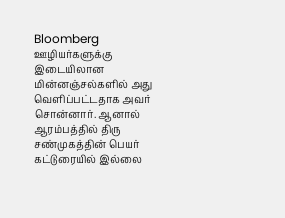Bloomberg ஊழியர்களுக்கு இடையிலான மின்னஞ்சல்களில் அது வெளிப்பட்டதாக அவர் சொன்னார். ஆனால் ஆரம்பத்தில் திரு சண்முகத்தின் பெயர் கட்டுரையில் இல்லை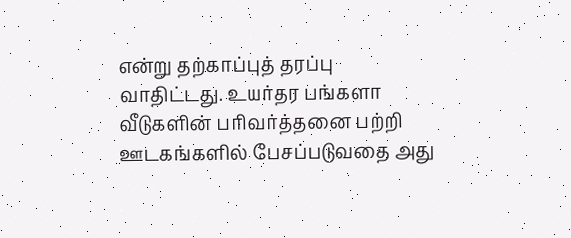என்று தற்காப்புத் தரப்பு வாதிட்டது. உயர்தர பங்களா வீடுகளின் பரிவர்த்தனை பற்றி ஊடகங்களில் பேசப்படுவதை அது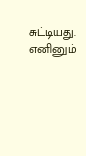சுட்டியது. எனினும்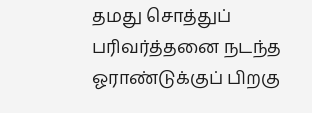தமது சொத்துப் பரிவர்த்தனை நடந்த ஓராண்டுக்குப் பிறகு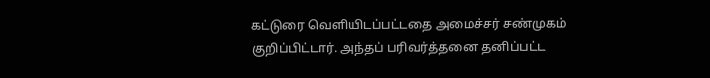கட்டுரை வெளியிடப்பட்டதை அமைச்சர் சண்முகம் குறிப்பிட்டார். அந்தப் பரிவர்த்தனை தனிப்பட்ட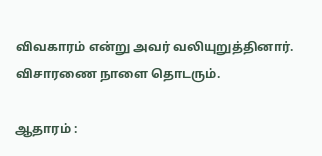விவகாரம் என்று அவர் வலியுறுத்தினார். விசாரணை நாளை தொடரும்.

ஆதாரம் :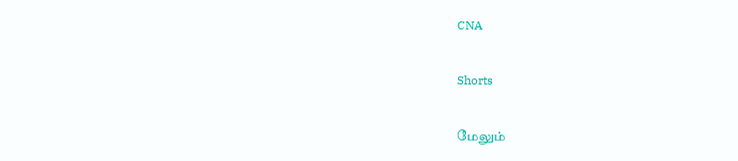CNA

Shorts

மேலும்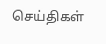செய்திகள்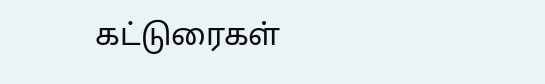கட்டுரைகள்